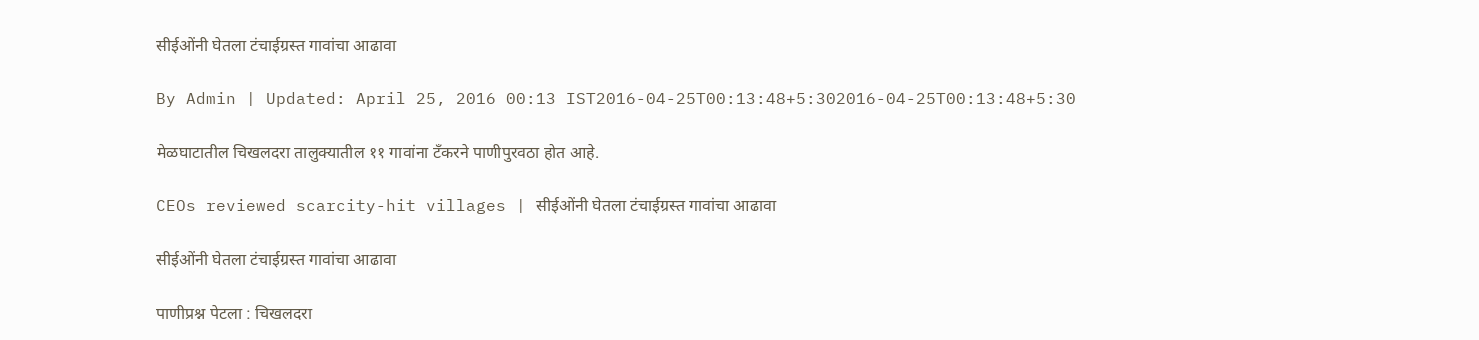सीईओंनी घेतला टंचाईग्रस्त गावांचा आढावा

By Admin | Updated: April 25, 2016 00:13 IST2016-04-25T00:13:48+5:302016-04-25T00:13:48+5:30

मेळघाटातील चिखलदरा तालुक्यातील ११ गावांना टँकरने पाणीपुरवठा होत आहे.

CEOs reviewed scarcity-hit villages | सीईओंनी घेतला टंचाईग्रस्त गावांचा आढावा

सीईओंनी घेतला टंचाईग्रस्त गावांचा आढावा

पाणीप्रश्न पेटला : चिखलदरा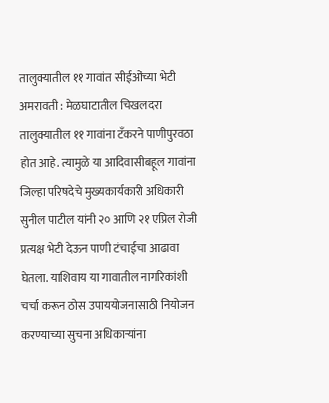तालुक्यातील ११ गावांत सीईओंच्या भेटी
अमरावती : मेळघाटातील चिखलदरा तालुक्यातील ११ गावांना टँकरने पाणीपुरवठा होत आहे. त्यामुळे या आदिवासीबहूल गावांना जिल्हा परिषदेचे मुख्यकार्यकारी अधिकारी सुनील पाटील यांनी २० आणि २१ एप्रिल रोजी प्रत्यक्ष भेटी देऊन पाणी टंचाईचा आढावा घेतला. याशिवाय या गावातील नागरिकांशी चर्चा करून ठोस उपाययोजनासाठी नियोजन करण्याच्या सुचना अधिकाऱ्यांना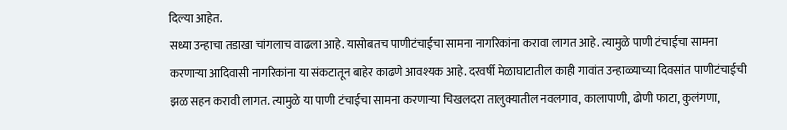दिल्या आहेत.
सध्या उन्हाचा तडाखा चांगलाच वाढला आहे. यासोबतच पाणीटंचाईचा सामना नागरिकांना करावा लागत आहे. त्यामुळे पाणी टंचाईचा सामना करणाऱ्या आदिवासी नागरिकांना या संकटातून बाहेर काढणे आवश्यक आहे. दरवर्षी मेळाघाटातील काही गावांत उन्हाळ्याच्या दिवसांत पाणीटंचाईची झळ सहन करावी लागत. त्यामुळे या पाणी टंचाईचा सामना करणाऱ्या चिखलदरा तालुक्यातील नवलगाव, कालापाणी, ढोणी फाटा, कुलंगणा,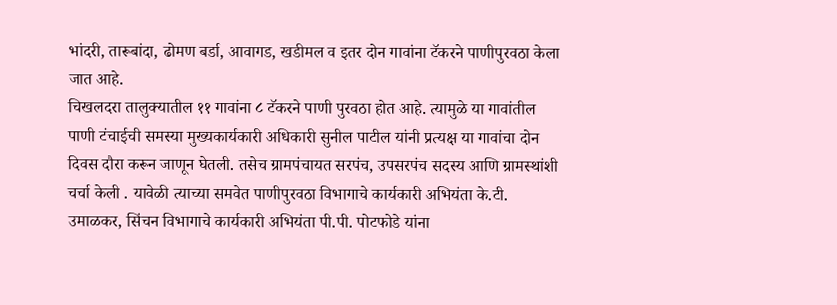भांदरी, तारूबांदा, ढोमण बर्डा, आवागड, खडीमल व इतर दोन गावांना टॅकरने पाणीपुरवठा केला जात आहे.
चिखलदरा तालुक्यातील ११ गावांना ८ टॅकरने पाणी पुरवठा होत आहे. त्यामुळे या गावांतील पाणी टंचाईची समस्या मुख्यकार्यकारी अधिकारी सुनील पाटील यांनी प्रत्यक्ष या गावांचा दोन दिवस दौरा करून जाणून घेतली. तसेच ग्रामपंचायत सरपंच, उपसरपंच सदस्य आणि ग्रामस्थांशी चर्चा केली . यावेळी त्याच्या समवेत पाणीपुरवठा विभागाचे कार्यकारी अभियंता के.टी. उमाळकर, सिंचन विभागाचे कार्यकारी अभियंता पी.पी. पोटफोडे यांना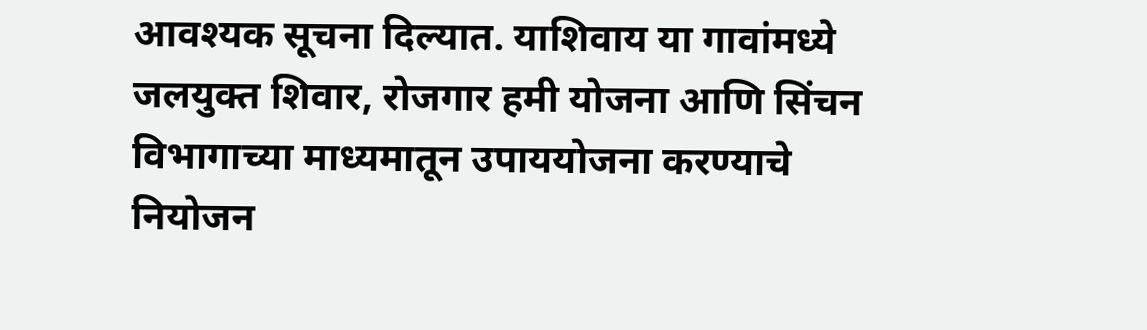आवश्यक सूचना दिल्यात. याशिवाय या गावांमध्ये जलयुक्त शिवार, रोजगार हमी योजना आणि सिंचन विभागाच्या माध्यमातून उपाययोजना करण्याचे नियोजन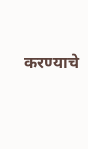करण्याचे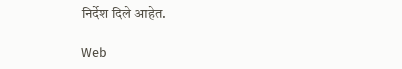निर्देश दिले आहेत.

Web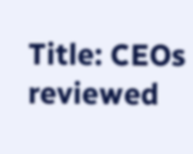Title: CEOs reviewed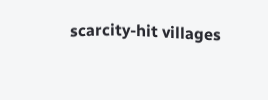scarcity-hit villages